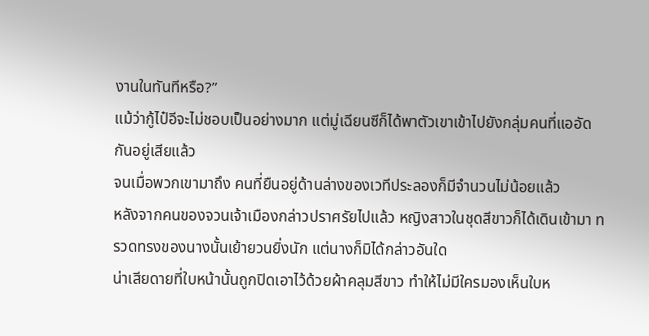งานในทันทีหรือ?”
แม้ว่ากู้ไป๋อีจะไม่ชอบเป็นอย่างมาก แต่มู่เฉียนซีก็ได้พาตัวเขาเข้าไปยังกลุ่มคนที่แออัดกันอยู่เสียแล้ว
จนเมื่อพวกเขามาถึง คนที่ยืนอยู่ด้านล่างของเวทีประลองก็มีจำนวนไม่น้อยแล้ว
หลังจากคนของจวนเจ้าเมืองกล่าวปราศรัยไปแล้ว หญิงสาวในชุดสีขาวก็ได้เดินเข้ามา ทรวดทรงของนางนั้นเย้ายวนยิ่งนัก แต่นางก็มิได้กล่าวอันใด
น่าเสียดายที่ใบหน้านั้นถูกปิดเอาไว้ด้วยผ้าคลุมสีขาว ทำให้ไม่มีใครมองเห็นใบห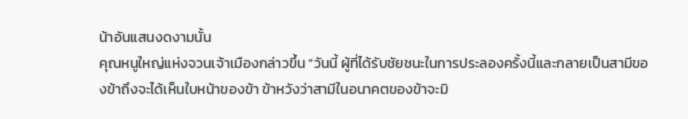น้าอันแสนงดงามนั้น
คุณหนูใหญ่แห่งจวนเจ้าเมืองกล่าวขึ้น “วันนี้ ผู้ที่ได้รับชัยชนะในการประลองครั้งนี้และกลายเป็นสามีของข้าถึงจะได้เห็นใบหน้าของข้า ข้าหวังว่าสามีในอนาคตของข้าจะมิ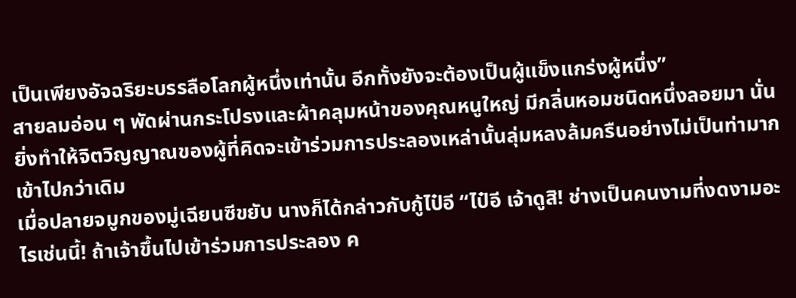เป็นเพียงอัจฉริยะบรรลือโลกผู้หนึ่งเท่านั้น อีกทั้งยังจะต้องเป็นผู้แข็งแกร่งผู้หนึ่ง”
สายลมอ่อน ๆ พัดผ่านกระโปรงและผ้าคลุมหน้าของคุณหนูใหญ่ มีกลิ่นหอมชนิดหนึ่งลอยมา นั่นยิ่งทำให้จิตวิญญาณของผู้ที่คิดจะเข้าร่วมการประลองเหล่านั้นลุ่มหลงล้มครืนอย่างไม่เป็นท่ามากเข้าไปกว่าเดิม
เมื่อปลายจมูกของมู่เฉียนซีขยับ นางก็ได้กล่าวกับกู้ไป๋อี “ไป๋อี เจ้าดูสิ! ช่างเป็นคนงามที่งดงามอะไรเช่นนี้! ถ้าเจ้าขึ้นไปเข้าร่วมการประลอง ค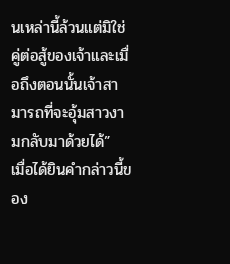นเหล่านี้ล้วนแต่มิใช่คู่ต่อสู้ของเจ้าและเมื่อถึงตอนนั้นเจ้าสามารถที่จะอุ้มสาวงามกลับมาด้วยได้”
เมื่อได้ยินคำกล่าวนี้ของ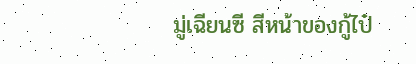มู่เฉียนซี สีหน้าของกู้ไป๋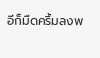อีก็มืดครึ้มลงพ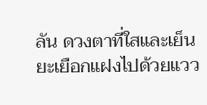ลัน ดวงตาที่ใสและเย็นยะเยือกแฝงไปด้วยแวว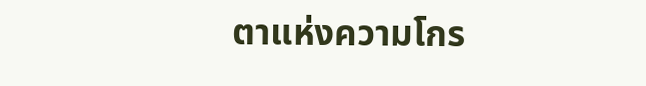ตาแห่งความโกร